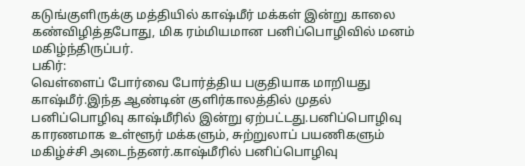கடுங்குளிருக்கு மத்தியில் காஷ்மீர் மக்கள் இன்று காலை கண்விழித்தபோது, மிக ரம்மியமான பனிப்பொழிவில் மனம் மகிழ்ந்திருப்பர்.
பகிர்:
வெள்ளைப் போர்வை போர்த்திய பகுதியாக மாறியது காஷ்மீர்.இந்த ஆண்டின் குளிர்காலத்தில் முதல் பனிப்பொழிவு காஷ்மீரில் இன்று ஏற்பட்டது.பனிப்பொழிவு காரணமாக உள்ளூர் மக்களும், சுற்றுலாப் பயணிகளும் மகிழ்ச்சி அடைந்தனர்.காஷ்மீரில் பனிப்பொழிவு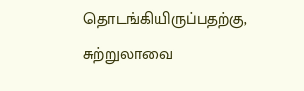தொடங்கியிருப்பதற்கு, சுற்றுலாவை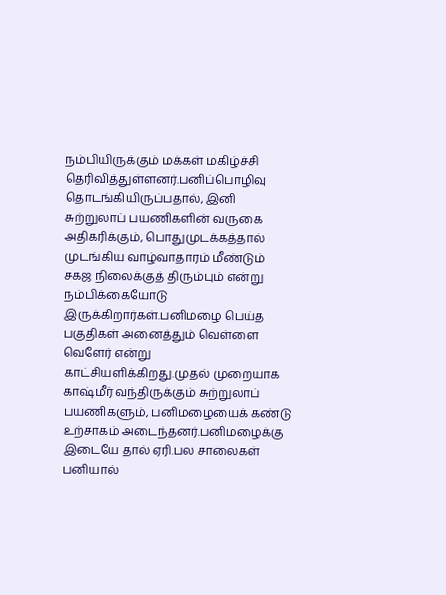நம்பியிருக்கும் மக்கள் மகிழ்ச்சி தெரிவித்துள்ளனர்.பனிப்பொழிவு தொடங்கியிருப்பதால், இனி சுற்றுலாப் பயணிகளின் வருகை அதிகரிக்கும், பொதுமுடக்கத்தால் முடங்கிய வாழ்வாதாரம் மீண்டும் சகஜ நிலைக்குத் திரும்பும் என்று நம்பிக்கையோடு இருக்கிறார்கள்.பனிமழை பெய்த பகுதிகள் அனைத்தும் வெள்ளை வெளேர் என்று காட்சியளிக்கிறது.முதல் முறையாக காஷ்மீர் வந்திருக்கும் சுற்றுலாப் பயணிகளும், பனிமழையைக் கண்டு உற்சாகம் அடைந்தனர்.பனிமழைக்கு இடையே தால் ஏரி.பல சாலைகள் பனியால்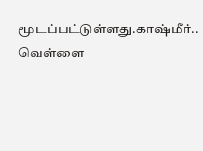மூடப்பட்டுள்ளது.காஷ்மீர்.. வெள்ளை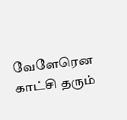வேளேரென காட்சி தரும்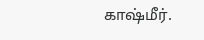காஷ்மீர்.